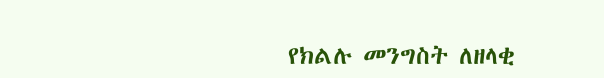የክልሉ መንግስት ለዘላቂ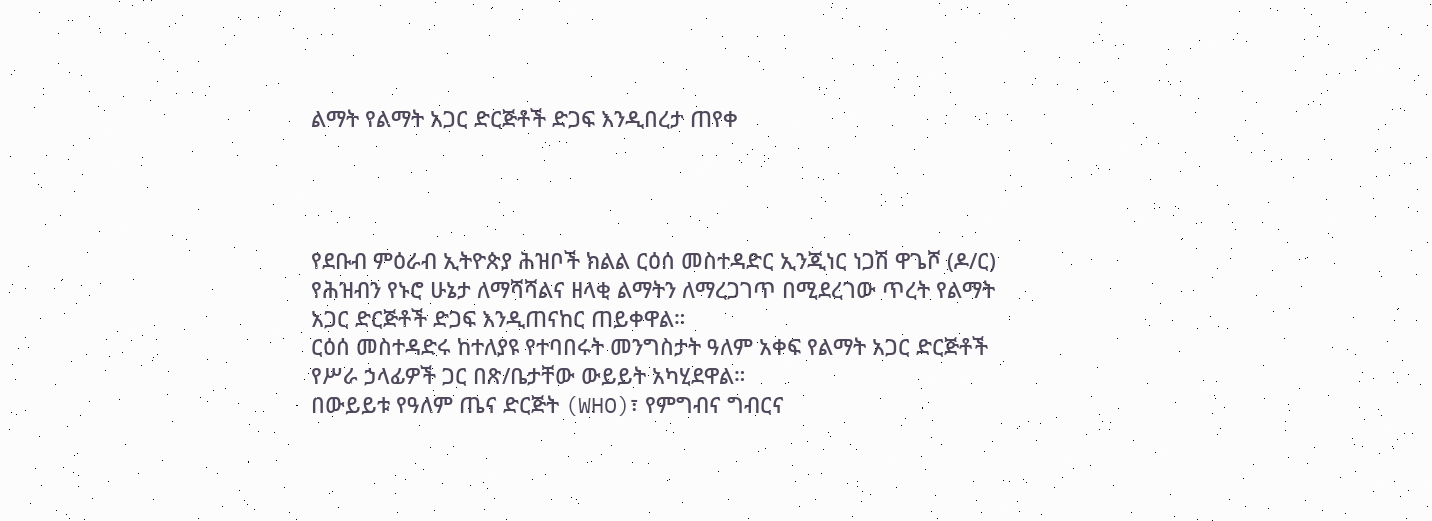ልማት የልማት አጋር ድርጅቶች ድጋፍ እንዲበረታ ጠየቀ




የደቡብ ምዕራብ ኢትዮጵያ ሕዝቦች ክልል ርዕሰ መስተዳድር ኢንጂነር ነጋሽ ዋጌሾ (ዶ/ር) የሕዝብን የኑሮ ሁኔታ ለማሻሻልና ዘላቂ ልማትን ለማረጋገጥ በሚደረገው ጥረት የልማት አጋር ድርጅቶች ድጋፍ እንዲጠናከር ጠይቀዋል።
ርዕሰ መስተዳድሩ ከተለያዩ የተባበሩት መንግስታት ዓለም አቀፍ የልማት አጋር ድርጅቶች የሥራ ኃላፊዎች ጋር በጽ/ቤታቸው ውይይት አካሂደዋል።
በውይይቱ የዓለም ጤና ድርጅት (WHO)፣ የምግብና ግብርና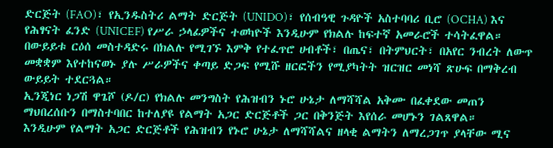ድርጅት (FAO)፣ የኢንዱስትሪ ልማት ድርጅት (UNIDO)፣ የሰብዓዊ ጉዳዮች አስተባባሪ ቢሮ (OCHA) እና የሕፃናት ፈንድ (UNICEF) የሥራ ኃላፊዎችና ተወካዮች እንዲሁም የክልሉ ከፍተኛ አመራሮች ተሳትፈዋል።
በውይይቱ ርዕሰ መስተዳድሩ በክልሉ የሚገኙ እምቅ የተፈጥሮ ሀብቶች፣ በጤና፣ በትምህርት፣ በአየር ንብረት ለውጥ መቋቋም እየተከናወኑ ያሉ ሥራዎችና ቀጣይ ድጋፍ የሚሹ ዘርፎችን የሚያካትት ዝርዝር መነሻ ጽሁፍ በማቅረብ ውይይት ተደርጓል።
ኢንጂነር ነጋሽ ዋጌሾ (ዶ/ር) የክልሉ መንግስት የሕዝብን ኑሮ ሁኔታ ለማሻሻል አቅሙ በፈቀደው መጠን ማህበረሰቡን በማስተባበር ከተለያዩ የልማት አጋር ድርጅቶች ጋር በቅንጅት እየሰራ መሆኑን ገልጸዋል።
እንዲሁም የልማት አጋር ድርጅቶች የሕዝብን የኑሮ ሁኔታ ለማሻሻልና ዘላቂ ልማትን ለማረጋገጥ ያላቸው ሚና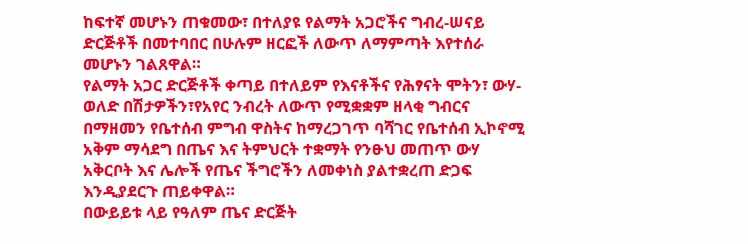ከፍተኛ መሆኑን ጠቁመው፣ በተለያዩ የልማት አጋሮችና ግብረ-ሠናይ ድርጅቶች በመተባበር በሁሉም ዘርፎች ለውጥ ለማምጣት እየተሰራ መሆኑን ገልጸዋል።
የልማት አጋር ድርጅቶች ቀጣይ በተለይም የእናቶችና የሕፃናት ሞትን፣ ውሃ-ወለድ በሽታዎችን፣የአየር ንብረት ለውጥ የሚቋቋም ዘላቂ ግብርና በማዘመን የቤተሰብ ምግብ ዋስትና ከማረጋገጥ ባሻገር የቤተሰብ ኢኮኖሚ አቅም ማሳደግ በጤና እና ትምህርት ተቋማት የንፁህ መጠጥ ውሃ አቅርቦት እና ሌሎች የጤና ችግሮችን ለመቀነስ ያልተቋረጠ ድጋፍ እንዲያደርጉ ጠይቀዋል።
በውይይቱ ላይ የዓለም ጤና ድርጅት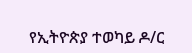የኢትዮጵያ ተወካይ ዶ/ር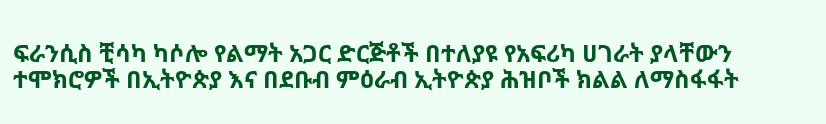ፍራንሲስ ቺሳካ ካሶሎ የልማት አጋር ድርጅቶች በተለያዩ የአፍሪካ ሀገራት ያላቸውን ተሞክሮዎች በኢትዮጵያ እና በደቡብ ምዕራብ ኢትዮጵያ ሕዝቦች ክልል ለማስፋፋት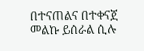በተናጠልና በተቀናጀ መልኩ ይሰራል ሲሉ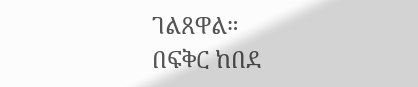ገልጸዋል።
በፍቅር ከበደ